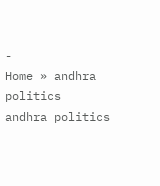-
Home » andhra politics
andhra politics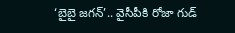‘బైబై జగన్’.. వైసీపీకి రోజా గుడ్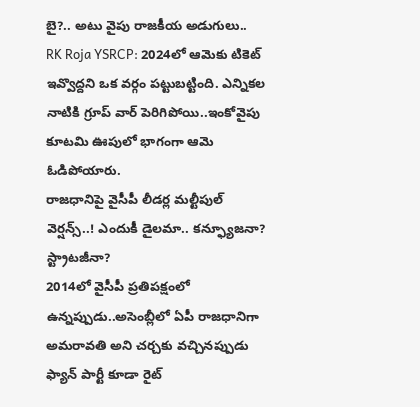బై?.. అటు వైపు రాజకీయ అడుగులు..
RK Roja YSRCP: 2024లో ఆమెకు టికెట్ ఇవ్వొద్దని ఒక వర్గం పట్టుబట్టింది. ఎన్నికల నాటికి గ్రూప్ వార్ పెరిగిపోయి..ఇంకోవైపు కూటమి ఊపులో భాగంగా ఆమె ఓడిపోయారు.
రాజధానిపై వైసీపీ లీడర్ల మల్టీపుల్ వెర్షన్స్..! ఎందుకీ డైలమా.. కన్ఫ్యూజనా? స్ట్రాటజీనా?
2014లో వైసీపీ ప్రతిపక్షంలో ఉన్నప్పుడు..అసెంబ్లీలో ఏపీ రాజధానిగా అమరావతి అని చర్చకు వచ్చినప్పుడు ఫ్యాన్ పార్టీ కూడా రైట్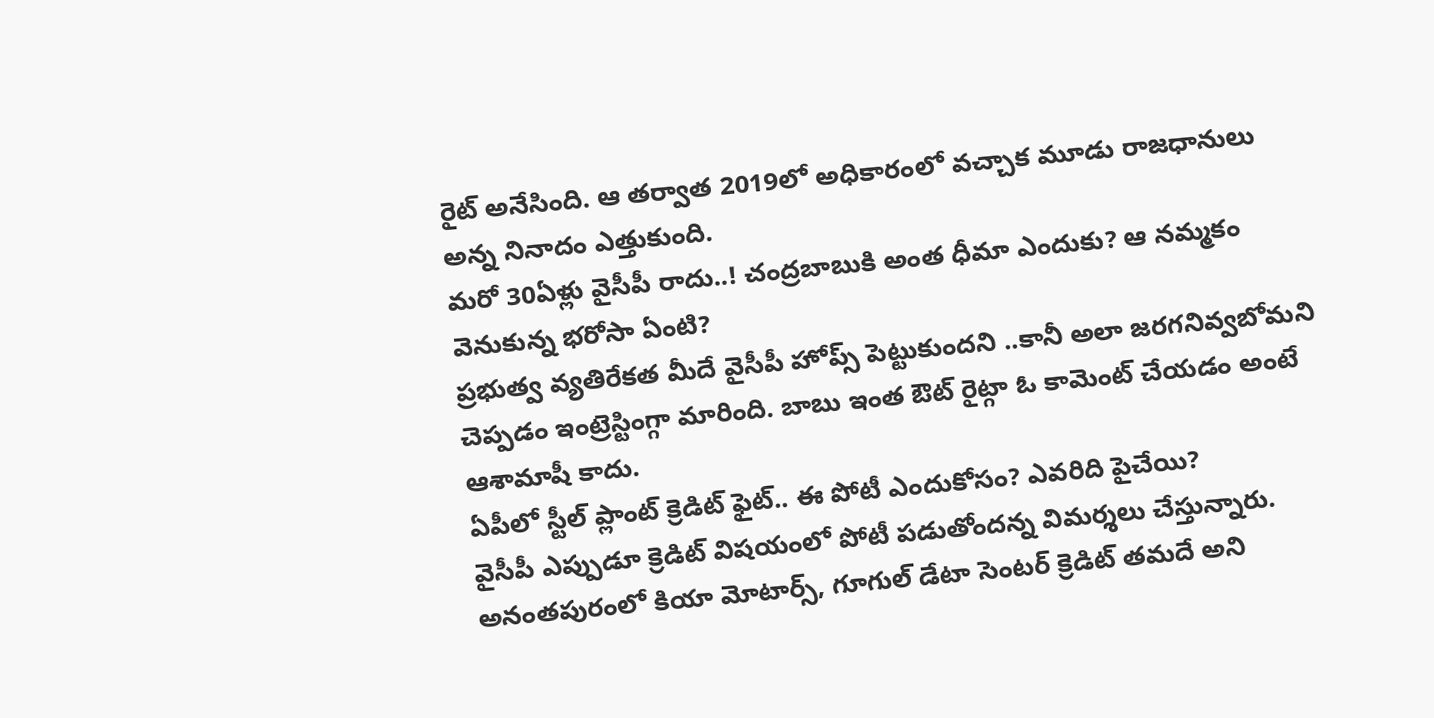రైట్ అనేసింది. ఆ తర్వాత 2019లో అధికారంలో వచ్చాక మూడు రాజధానులు అన్న నినాదం ఎత్తుకుంది.
మరో 30ఏళ్లు వైసీపీ రాదు..! చంద్రబాబుకి అంత ధీమా ఎందుకు? ఆ నమ్మకం వెనుకున్న భరోసా ఏంటి?
ప్రభుత్వ వ్యతిరేకత మీదే వైసీపీ హోప్స్ పెట్టుకుందని ..కానీ అలా జరగనివ్వబోమని చెప్పడం ఇంట్రెస్టింగ్గా మారింది. బాబు ఇంత ఔట్ రైట్గా ఓ కామెంట్ చేయడం అంటే ఆశామాషీ కాదు.
ఏపీలో స్టీల్ ప్లాంట్ క్రెడిట్ ఫైట్.. ఈ పోటీ ఎందుకోసం? ఎవరిది పైచేయి?
వైసీపీ ఎప్పుడూ క్రెడిట్ విషయంలో పోటీ పడుతోందన్న విమర్శలు చేస్తున్నారు. అనంతపురంలో కియా మోటార్స్, గూగుల్ డేటా సెంటర్ క్రెడిట్ తమదే అని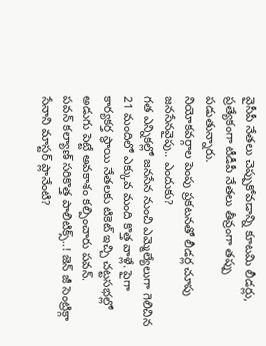వైసీపీ నేతలు చెప్పుకోవడాన్ని కూటమి లీడర్లు, ప్రత్యేకంగా టీడీపీ నేతలు తీవ్రంగా తప్పు పడుతున్నారు.
నియోకవర్గాల పెంపు ప్రకటనతో లీడర్ల చూపు జనసేనవైపు.. ఎందుకు?
గత ఎన్నికల్లో జనసేన నుంచి ఎమ్మెల్యేలుగా గెలిచిన 21 మందిలో ఎక్కువ మంది కొత్త వాళ్లే. పైగా కార్యకర్త స్థాయి నేతలకు టికెట్ ఇచ్చి చట్టసభల్లో అడుగు పెట్టే అవకాశం కల్పించారు పవన్.
పవన్ కల్యాణ్ సరికొత్త పాలిటిక్స్..! జెన్ జీ సెంట్రిక్గా సేనాని మాస్టర్ ప్లానేంటి?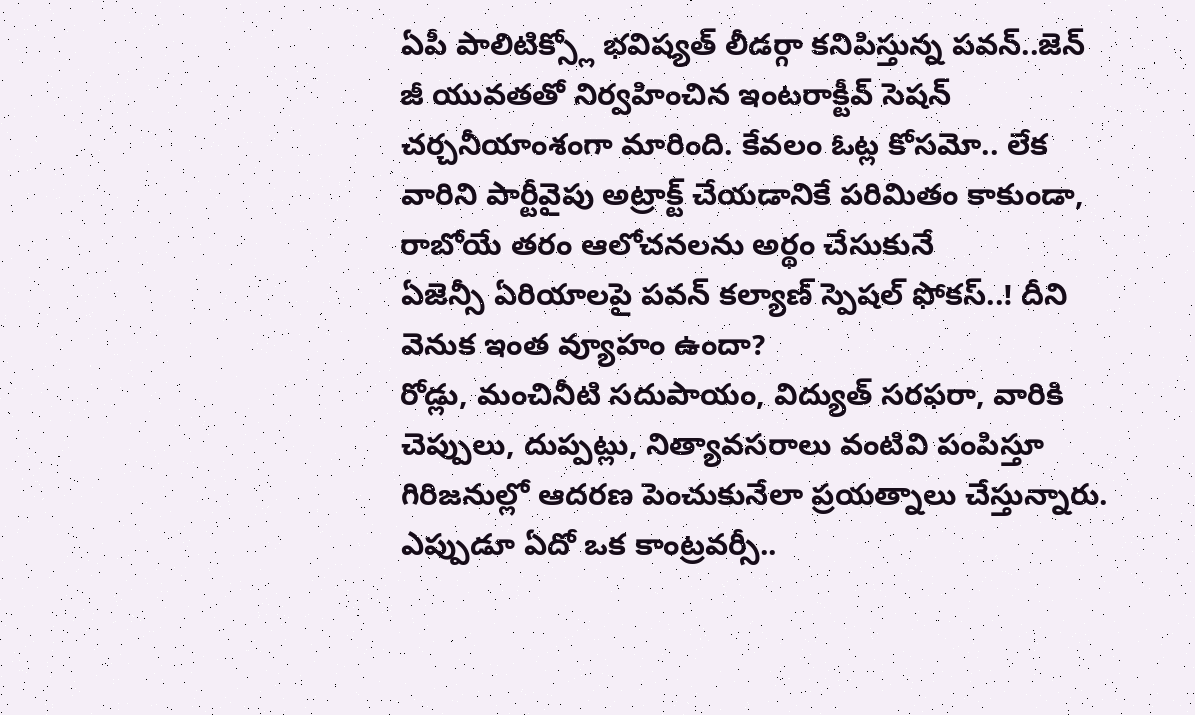ఏపీ పాలిటిక్స్లో భవిష్యత్ లీడర్గా కనిపిస్తున్న పవన్..జెన్ జీ యువతతో నిర్వహించిన ఇంటరాక్టీవ్ సెషన్ చర్చనీయాంశంగా మారింది. కేవలం ఓట్ల కోసమో.. లేక వారిని పార్టీవైపు అట్రాక్ట్ చేయడానికే పరిమితం కాకుండా, రాబోయే తరం ఆలోచనలను అర్థం చేసుకునే
ఏజెన్సీ ఏరియాలపై పవన్ కల్యాణ్ స్పెషల్ ఫోకస్..! దీని వెనుక ఇంత వ్యూహం ఉందా?
రోడ్లు, మంచినీటి సదుపాయం, విద్యుత్ సరఫరా, వారికి చెప్పులు, దుప్పట్లు, నిత్యావసరాలు వంటివి పంపిస్తూ గిరిజనుల్లో ఆదరణ పెంచుకునేలా ప్రయత్నాలు చేస్తున్నారు.
ఎప్పుడూ ఏదో ఒక కాంట్రవర్సీ..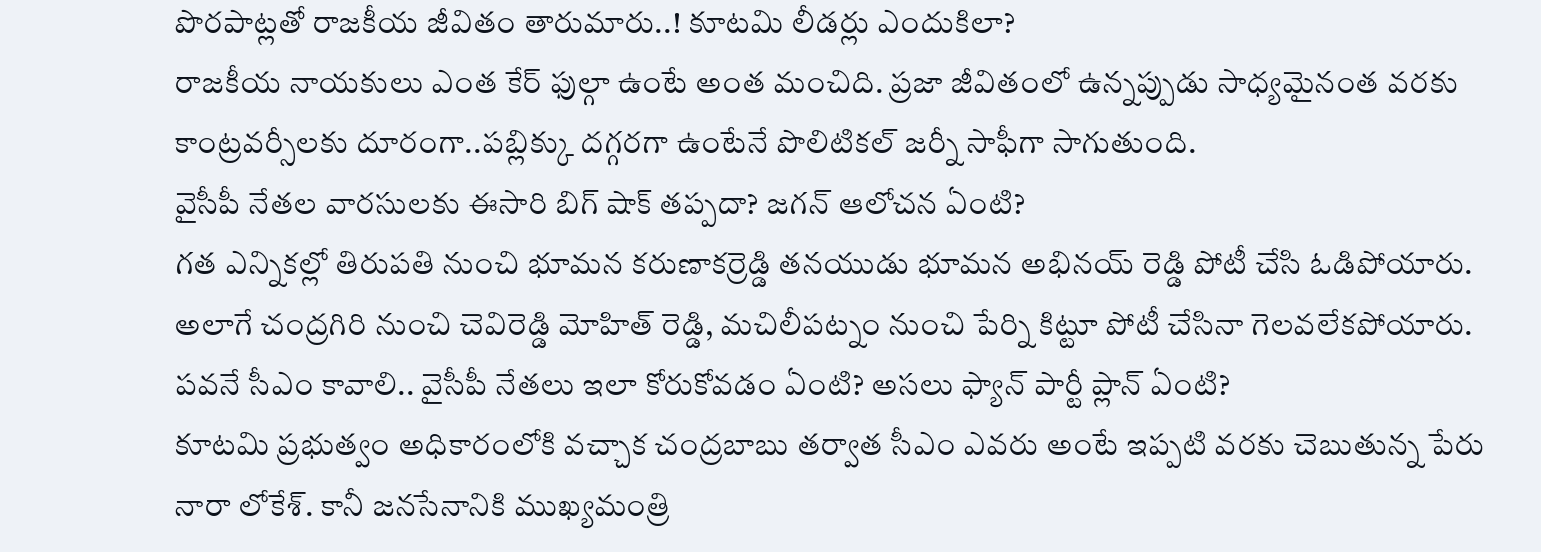పొరపాట్లతో రాజకీయ జీవితం తారుమారు..! కూటమి లీడర్లు ఎందుకిలా?
రాజకీయ నాయకులు ఎంత కేర్ ఫుల్గా ఉంటే అంత మంచిది. ప్రజా జీవితంలో ఉన్నప్పుడు సాధ్యమైనంత వరకు కాంట్రవర్సీలకు దూరంగా..పబ్లిక్కు దగ్గరగా ఉంటేనే పొలిటికల్ జర్నీ సాఫీగా సాగుతుంది.
వైసీపీ నేతల వారసులకు ఈసారి బిగ్ షాక్ తప్పదా? జగన్ ఆలోచన ఏంటి?
గత ఎన్నికల్లో తిరుపతి నుంచి భూమన కరుణాకర్రెడ్డి తనయుడు భూమన అభినయ్ రెడ్డి పోటీ చేసి ఓడిపోయారు. అలాగే చంద్రగిరి నుంచి చెవిరెడ్డి మోహిత్ రెడ్డి, మచిలీపట్నం నుంచి పేర్ని కిట్టూ పోటీ చేసినా గెలవలేకపోయారు.
పవనే సీఎం కావాలి.. వైసీపీ నేతలు ఇలా కోరుకోవడం ఏంటి? అసలు ఫ్యాన్ పార్టీ ప్లాన్ ఏంటి?
కూటమి ప్రభుత్వం అధికారంలోకి వచ్చాక చంద్రబాబు తర్వాత సీఎం ఎవరు అంటే ఇప్పటి వరకు చెబుతున్న పేరు నారా లోకేశ్. కానీ జనసేనానికి ముఖ్యమంత్రి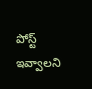పోస్ట్ ఇవ్వాలని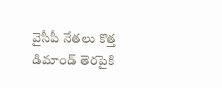వైసీపీ నేతలు కొత్త డిమాండ్ తెరపైకి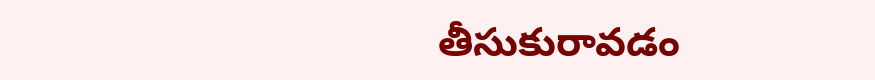తీసుకురావడం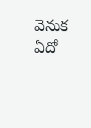వెనుక ఏదో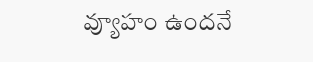వ్యూహం ఉందనే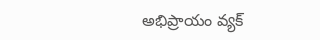అభిప్రాయం వ్యక్